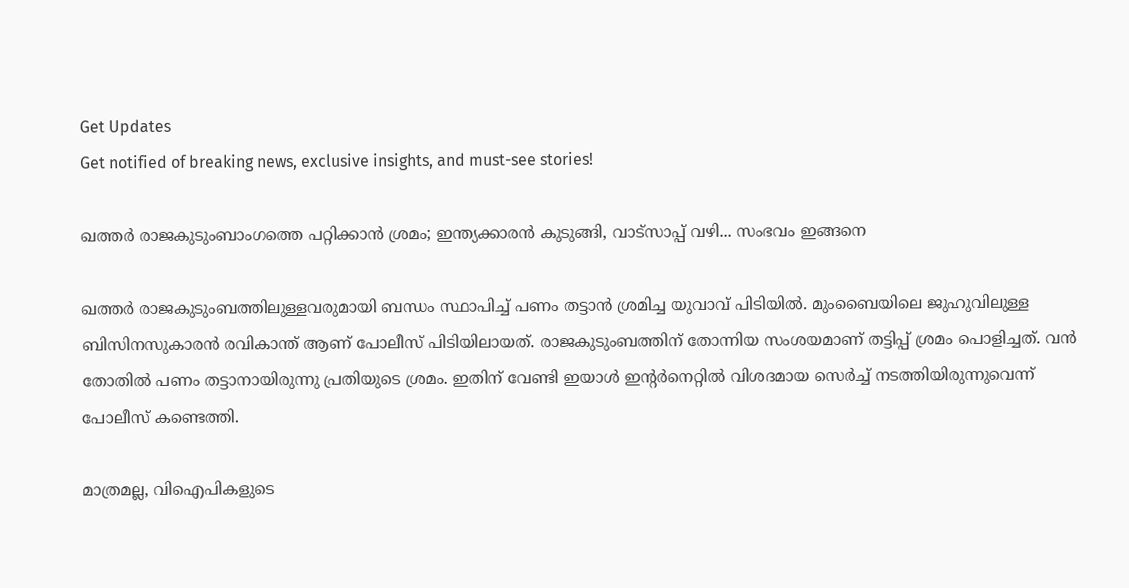Get Updates
Get notified of breaking news, exclusive insights, and must-see stories!

ഖത്തര്‍ രാജകുടുംബാംഗത്തെ പറ്റിക്കാന്‍ ശ്രമം; ഇന്ത്യക്കാരന്‍ കുടുങ്ങി, വാട്‌സാപ്പ് വഴി... സംഭവം ഇങ്ങനെ

ഖത്തര്‍ രാജകുടുംബത്തിലുള്ളവരുമായി ബന്ധം സ്ഥാപിച്ച് പണം തട്ടാന്‍ ശ്രമിച്ച യുവാവ് പിടിയില്‍. മുംബൈയിലെ ജുഹുവിലുള്ള ബിസിനസുകാരന്‍ രവികാന്ത് ആണ് പോലീസ് പിടിയിലായത്. രാജകുടുംബത്തിന് തോന്നിയ സംശയമാണ് തട്ടിപ്പ് ശ്രമം പൊളിച്ചത്. വന്‍ തോതില്‍ പണം തട്ടാനായിരുന്നു പ്രതിയുടെ ശ്രമം. ഇതിന് വേണ്ടി ഇയാള്‍ ഇന്റര്‍നെറ്റില്‍ വിശദമായ സെര്‍ച്ച് നടത്തിയിരുന്നുവെന്ന് പോലീസ് കണ്ടെത്തി.

മാത്രമല്ല, വിഐപികളുടെ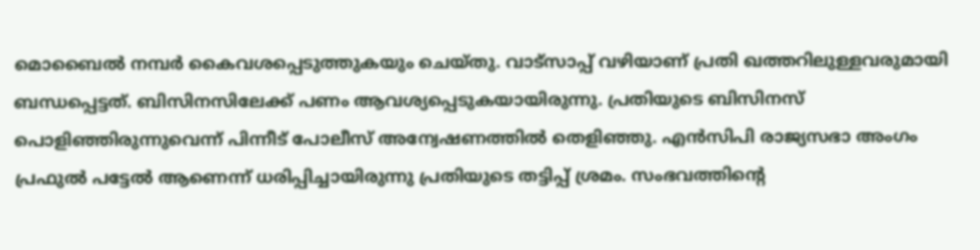മൊബൈല്‍ നമ്പര്‍ കൈവശപ്പെടുത്തുകയും ചെയ്തു. വാട്‌സാപ്പ് വഴിയാണ് പ്രതി ഖത്തറിലുള്ളവരുമായി ബന്ധപ്പെട്ടത്. ബിസിനസിലേക്ക് പണം ആവശ്യപ്പെടുകയായിരുന്നു. പ്രതിയുടെ ബിസിനസ് പൊളിഞ്ഞിരുന്നുവെന്ന് പിന്നീട് പോലീസ് അന്വേഷണത്തില്‍ തെളിഞ്ഞു. എന്‍സിപി രാജ്യസഭാ അംഗം പ്രഫുല്‍ പട്ടേല്‍ ആണെന്ന് ധരിപ്പിച്ചായിരുന്നു പ്രതിയുടെ തട്ടിപ്പ് ശ്രമം. സംഭവത്തിന്റെ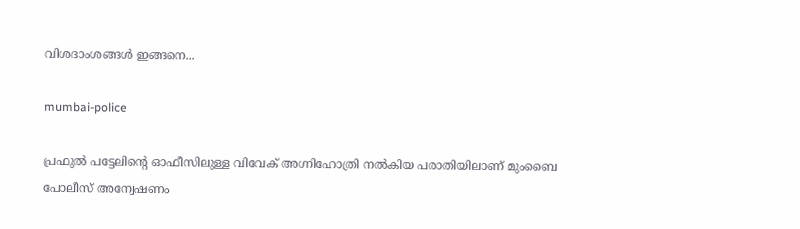വിശദാംശങ്ങള്‍ ഇങ്ങനെ...

mumbai-police

പ്രഫുല്‍ പട്ടേലിന്റെ ഓഫീസിലുള്ള വിവേക് അഗ്നിഹോത്രി നല്‍കിയ പരാതിയിലാണ് മുംബൈ പോലീസ് അന്വേഷണം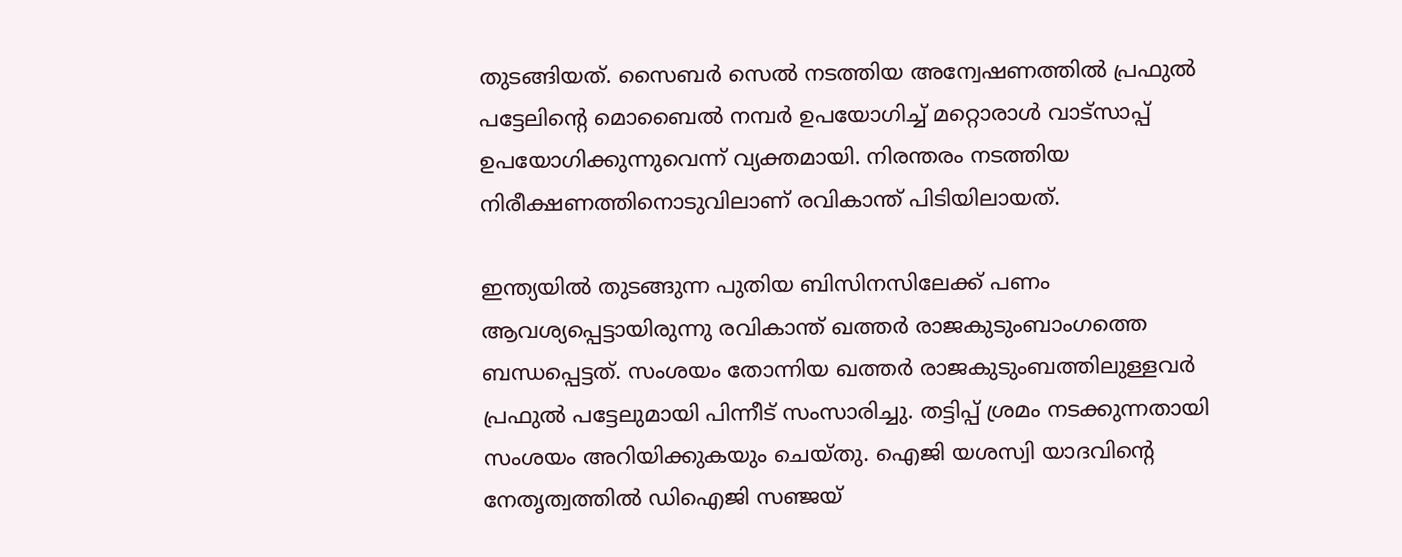തുടങ്ങിയത്. സൈബര്‍ സെല്‍ നടത്തിയ അന്വേഷണത്തില്‍ പ്രഫുല്‍ പട്ടേലിന്റെ മൊബൈല്‍ നമ്പര്‍ ഉപയോഗിച്ച് മറ്റൊരാള്‍ വാട്‌സാപ്പ് ഉപയോഗിക്കുന്നുവെന്ന് വ്യക്തമായി. നിരന്തരം നടത്തിയ നിരീക്ഷണത്തിനൊടുവിലാണ് രവികാന്ത് പിടിയിലായത്.

ഇന്ത്യയില്‍ തുടങ്ങുന്ന പുതിയ ബിസിനസിലേക്ക് പണം ആവശ്യപ്പെട്ടായിരുന്നു രവികാന്ത് ഖത്തര്‍ രാജകുടുംബാംഗത്തെ ബന്ധപ്പെട്ടത്. സംശയം തോന്നിയ ഖത്തര്‍ രാജകുടുംബത്തിലുള്ളവര്‍ പ്രഫുല്‍ പട്ടേലുമായി പിന്നീട് സംസാരിച്ചു. തട്ടിപ്പ് ശ്രമം നടക്കുന്നതായി സംശയം അറിയിക്കുകയും ചെയ്തു. ഐജി യശസ്വി യാദവിന്റെ നേതൃത്വത്തില്‍ ഡിഐജി സഞ്ജയ്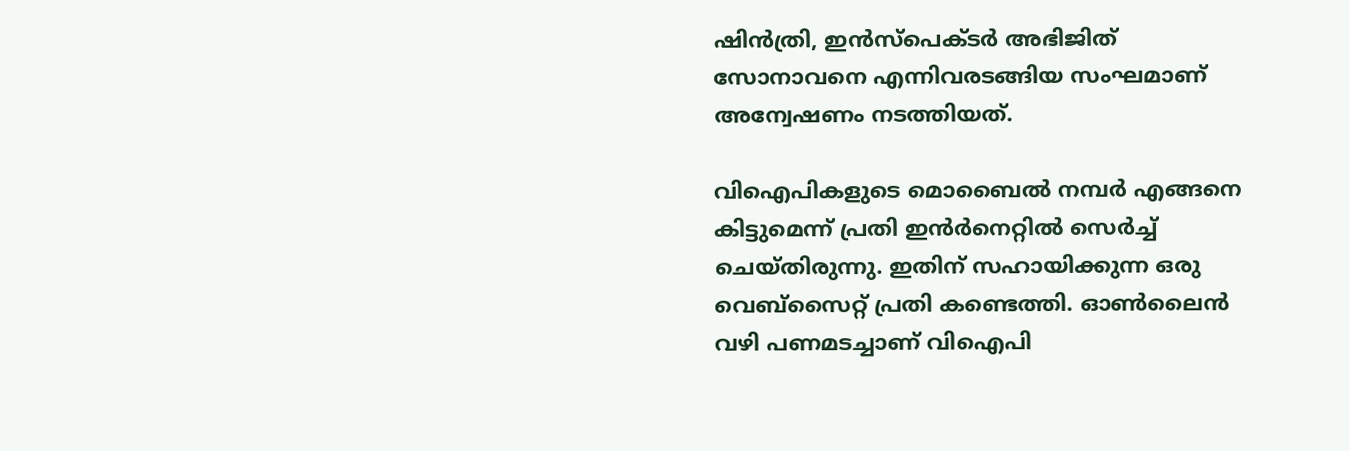ഷിന്‍ത്രി, ഇന്‍സ്‌പെക്ടര്‍ അഭിജിത് സോനാവനെ എന്നിവരടങ്ങിയ സംഘമാണ് അന്വേഷണം നടത്തിയത്.

വിഐപികളുടെ മൊബൈല്‍ നമ്പര്‍ എങ്ങനെ കിട്ടുമെന്ന് പ്രതി ഇന്‍ര്‍നെറ്റില്‍ സെര്‍ച്ച് ചെയ്തിരുന്നു. ഇതിന് സഹായിക്കുന്ന ഒരു വെബ്‌സൈറ്റ് പ്രതി കണ്ടെത്തി. ഓണ്‍ലൈന്‍ വഴി പണമടച്ചാണ് വിഐപി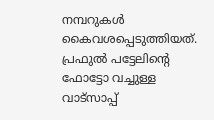നമ്പറുകള്‍ കൈവശപ്പെടുത്തിയത്. പ്രഫുല്‍ പട്ടേലിന്റെ ഫോട്ടോ വച്ചുള്ള വാട്‌സാപ്പ്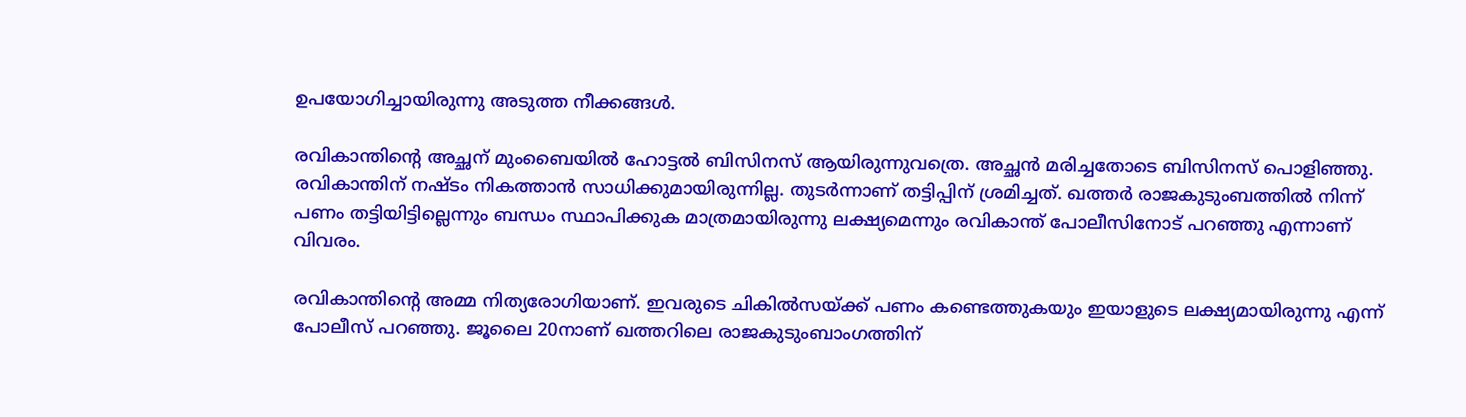ഉപയോഗിച്ചായിരുന്നു അടുത്ത നീക്കങ്ങള്‍.

രവികാന്തിന്റെ അച്ഛന് മുംബൈയില്‍ ഹോട്ടല്‍ ബിസിനസ് ആയിരുന്നുവത്രെ. അച്ഛന്‍ മരിച്ചതോടെ ബിസിനസ് പൊളിഞ്ഞു. രവികാന്തിന് നഷ്ടം നികത്താന്‍ സാധിക്കുമായിരുന്നില്ല. തുടര്‍ന്നാണ് തട്ടിപ്പിന് ശ്രമിച്ചത്. ഖത്തര്‍ രാജകുടുംബത്തില്‍ നിന്ന് പണം തട്ടിയിട്ടില്ലെന്നും ബന്ധം സ്ഥാപിക്കുക മാത്രമായിരുന്നു ലക്ഷ്യമെന്നും രവികാന്ത് പോലീസിനോട് പറഞ്ഞു എന്നാണ് വിവരം.

രവികാന്തിന്റെ അമ്മ നിത്യരോഗിയാണ്. ഇവരുടെ ചികില്‍സയ്ക്ക് പണം കണ്ടെത്തുകയും ഇയാളുടെ ലക്ഷ്യമായിരുന്നു എന്ന് പോലീസ് പറഞ്ഞു. ജൂലൈ 20നാണ് ഖത്തറിലെ രാജകുടുംബാംഗത്തിന്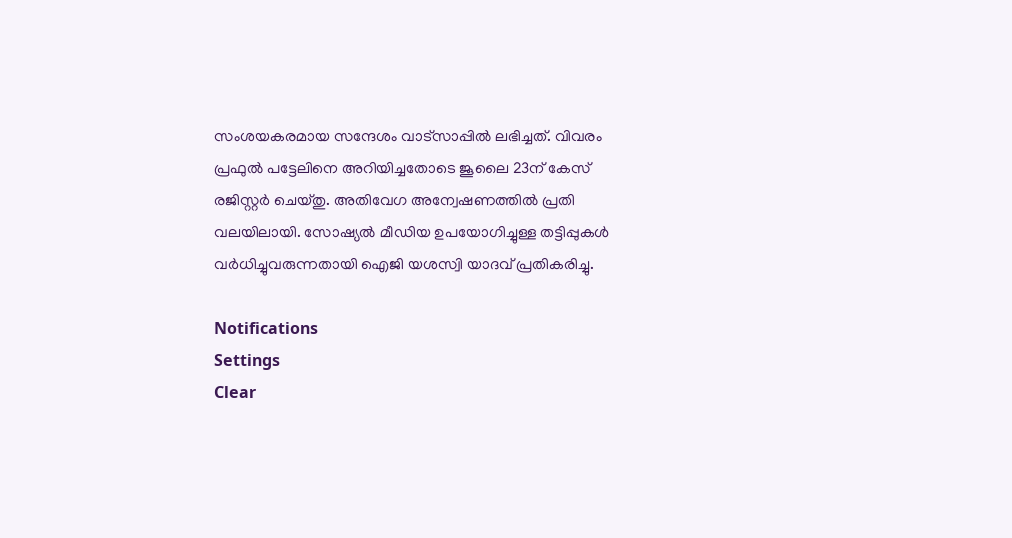സംശയകരമായ സന്ദേശം വാട്‌സാപ്പില്‍ ലഭിച്ചത്. വിവരം പ്രഫുല്‍ പട്ടേലിനെ അറിയിച്ചതോടെ ജൂലൈ 23ന് കേസ് രജിസ്റ്റര്‍ ചെയ്തു. അതിവേഗ അന്വേഷണത്തില്‍ പ്രതി വലയിലായി. സോഷ്യല്‍ മീഡിയ ഉപയോഗിച്ചുള്ള തട്ടിപ്പുകള്‍ വര്‍ധിച്ചുവരുന്നതായി ഐജി യശസ്വി യാദവ് പ്രതികരിച്ചു.

Notifications
Settings
Clear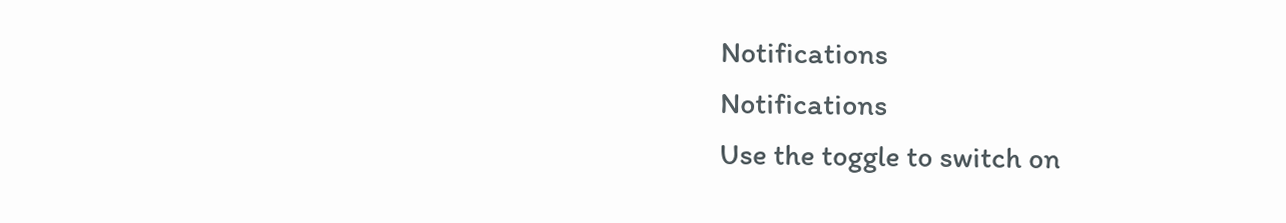Notifications
Notifications
Use the toggle to switch on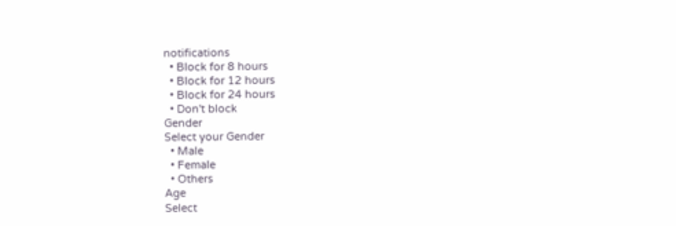notifications
  • Block for 8 hours
  • Block for 12 hours
  • Block for 24 hours
  • Don't block
Gender
Select your Gender
  • Male
  • Female
  • Others
Age
Select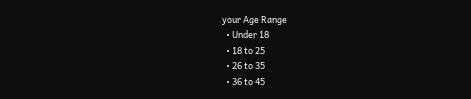your Age Range
  • Under 18
  • 18 to 25
  • 26 to 35
  • 36 to 45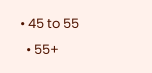• 45 to 55
  • 55+